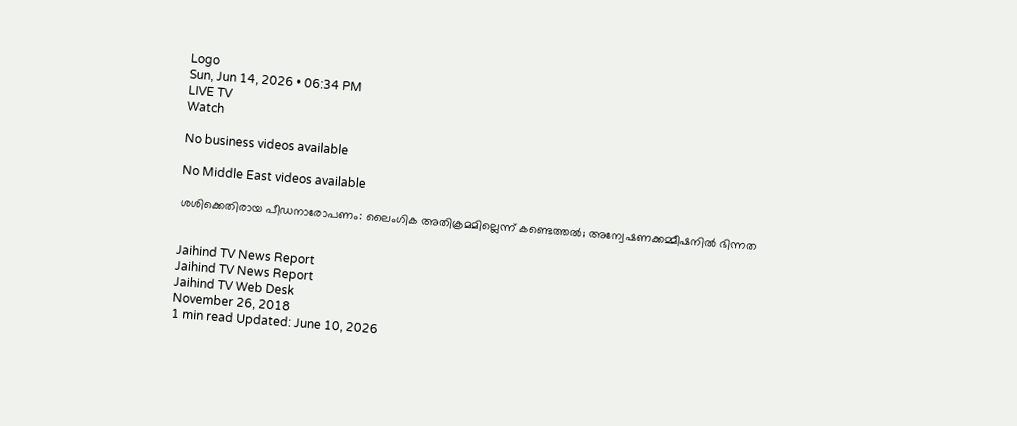Logo
Sun, Jun 14, 2026 • 06:34 PM
LIVE TV
Watch

No business videos available

No Middle East videos available

ശശിക്കെതിരായ പീഡനാരോപണം: ലൈംഗിക അതിക്രമമില്ലെന്ന് കണ്ടെത്തല്‍; അന്വേഷണക്കമ്മീഷനിൽ ഭിന്നത


Jaihind TV News Report
Jaihind TV News Report
Jaihind TV Web Desk
November 26, 2018
1 min read Updated: June 10, 2026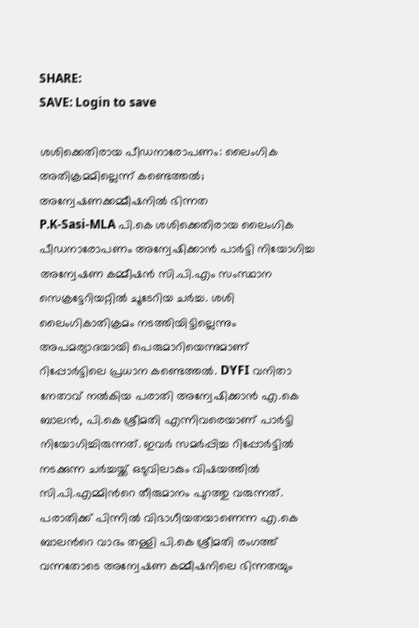SHARE:
SAVE: Login to save

ശശിക്കെതിരായ പീഡനാരോപണം: ലൈംഗിക അതിക്രമമില്ലെന്ന് കണ്ടെത്തല്‍; അന്വേഷണക്കമ്മീഷനിൽ ഭിന്നത
P.K-Sasi-MLA പി.കെ ശശിക്കെതിരായ ലൈംഗിക പീഡനാരോപണം അന്വേഷിക്കാൻ പാർട്ടി നിയോഗിച്ച അന്വേഷണ കമ്മീഷൻ സി.പി.എം സംസ്ഥാന സെക്രട്ടേറിയറ്റിൽ ചൂടേറിയ ചർച്ച. ശശി ലൈംഗികാതിക്രമം നടത്തിയിട്ടില്ലെന്നും അപമര്യാദയായി പെരുമാറിയെന്നുമാണ് റിപ്പോർട്ടിലെ പ്രധാന കണ്ടെത്തൽ. DYFI വനിതാ നേതാവ് നൽകിയ പരാതി അന്വേഷിക്കാൻ എ.കെ ബാലൻ, പി.കെ ശ്രീമതി എന്നിവരെയാണ് പാർട്ടി നിയോഗിച്ചിരുന്നത്. ഇവർ സമർപ്പിച്ച റിപ്പോർട്ടിൽ നടക്കുന്ന ചർച്ചയ്ക്ക് ഒടുവിലാകും വിഷയത്തില്‍ സി.പി.എമ്മിന്‍റെ തീരുമാനം പുറത്തു വരുന്നത്. പരാതിക്ക് പിന്നിൽ വിഭാഗീയതയാണെന്ന എ.കെ ബാലന്‍റെ വാദം തള്ളി പി.കെ ശ്രീമതി രംഗത്ത് വന്നതോടെ അന്വേഷണ കമ്മീഷനിലെ ഭിന്നതയും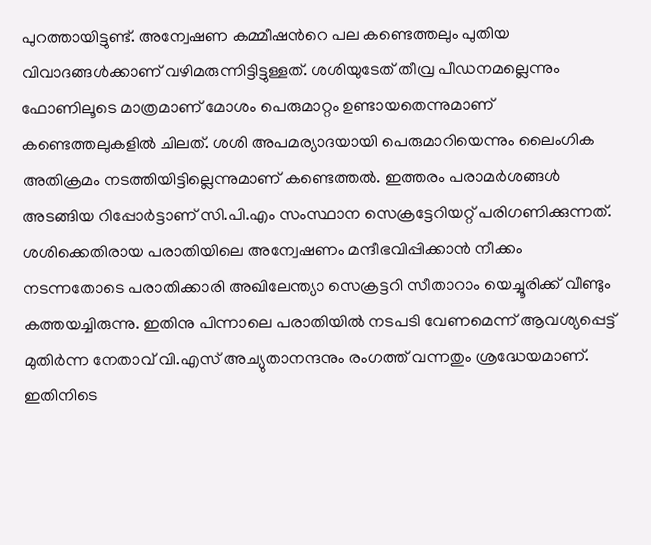പുറത്തായിട്ടുണ്ട്. അന്വേഷണ കമ്മീഷന്‍റെ പല കണ്ടെത്തലും പുതിയ വിവാദങ്ങൾക്കാണ് വഴിമരുന്നിട്ടിട്ടുള്ളത്. ശശിയുടേത് തീവ്ര പീഡനമല്ലെന്നും ഫോണിലൂടെ മാത്രമാണ് മോശം പെരുമാറ്റം ഉണ്ടായതെന്നുമാണ് കണ്ടെത്തലുകളിൽ ചിലത്. ശശി അപമര്യാദയായി പെരുമാറിയെന്നും ലൈംഗിക അതിക്രമം നടത്തിയിട്ടില്ലെന്നുമാണ് കണ്ടെത്തൽ. ഇത്തരം പരാമർശങ്ങൾ അടങ്ങിയ റിപ്പോർട്ടാണ് സി.പി.എം സംസ്ഥാന സെക്രട്ടേറിയറ്റ് പരിഗണിക്കുന്നത്. ശശിക്കെതിരായ പരാതിയിലെ അന്വേഷണം മന്ദീഭവിപ്പിക്കാൻ നീക്കം നടന്നതോടെ പരാതിക്കാരി അഖിലേന്ത്യാ സെക്രട്ടറി സീതാറാം യെച്ചൂരിക്ക് വീണ്ടും കത്തയച്ചിരുന്നു. ഇതിനു പിന്നാലെ പരാതിയിൽ നടപടി വേണമെന്ന് ആവശ്യപ്പെട്ട് മുതിർന്ന നേതാവ് വി.എസ് അച്യുതാനന്ദനും രംഗത്ത് വന്നതും ശ്രദ്ധേയമാണ്. ഇതിനിടെ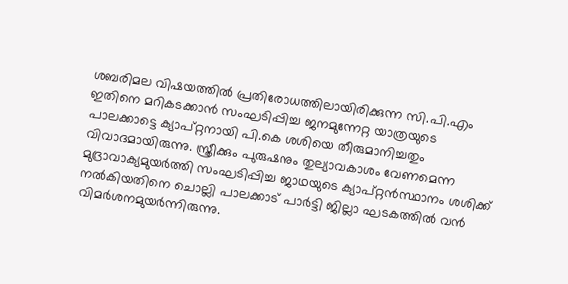ശബരിമല വിഷയത്തിൽ പ്രതിരോധത്തിലായിരിക്കുന്ന സി.പി.എം ഇതിനെ മറികടക്കാൻ സംഘടിപ്പിച്ച ജനമുന്നേറ്റ യാത്രയുടെ പാലക്കാട്ടെ ക്യാപ്റ്റനായി പി.കെ ശശിയെ തീരുമാനിച്ചതും വിവാദമായിരുന്നു. സ്ത്രീക്കും പുരുഷനും തുല്യാവകാശം വേണമെന്ന മുദ്രാവാക്യമുയർത്തി സംഘടിപ്പിച്ച ജാഥയുടെ ക്യാപ്റ്റൻസ്ഥാനം ശശിക്ക് നൽകിയതിനെ ചൊല്ലി പാലക്കാട് പാർട്ടി ജില്ലാ ഘടകത്തിൽ വൻ വിമർശനമുയർന്നിരുന്നു.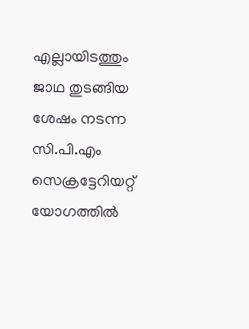എല്ലായിടത്തും ജാഥ തുടങ്ങിയ ശേഷം നടന്ന സി.പി.എം സെക്രട്ടേറിയറ്റ് യോഗത്തിൽ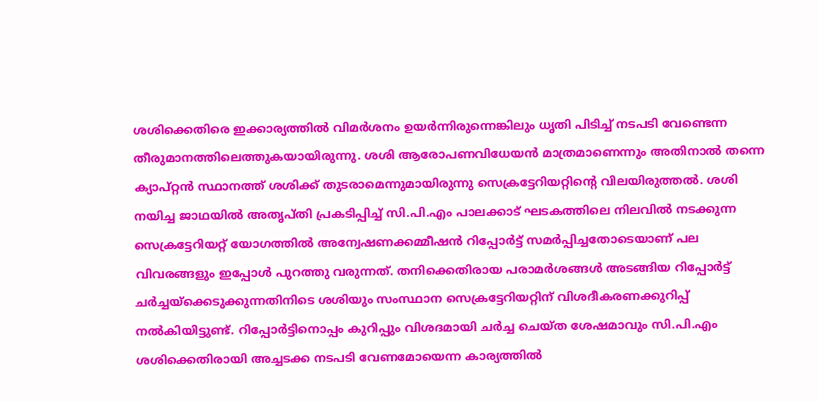ശശിക്കെതിരെ ഇക്കാര്യത്തിൽ വിമർശനം ഉയർന്നിരുന്നെങ്കിലും ധൃതി പിടിച്ച് നടപടി വേണ്ടെന്ന തീരുമാനത്തിലെത്തുകയായിരുന്നു. ശശി ആരോപണവിധേയൻ മാത്രമാണെന്നും അതിനാൽ തന്നെ ക്യാപ്റ്റൻ സ്ഥാനത്ത് ശശിക്ക് തുടരാമെന്നുമായിരുന്നു സെക്രട്ടേറിയറ്റിന്‍റെ വിലയിരുത്തൽ. ശശി നയിച്ച ജാഥയിൽ അതൃപ്തി പ്രകടിപ്പിച്ച് സി.പി.എം പാലക്കാട് ഘടകത്തിലെ നിലവിൽ നടക്കുന്ന സെക്രട്ടേറിയറ്റ് യോഗത്തിൽ അന്വേഷണക്കമ്മീഷൻ റിപ്പോർട്ട് സമർപ്പിച്ചതോടെയാണ് പല വിവരങ്ങളും ഇപ്പോൾ പുറത്തു വരുന്നത്. തനിക്കെതിരായ പരാമർശങ്ങൾ അടങ്ങിയ റിപ്പോർട്ട് ചർച്ചയ്‌ക്കെടുക്കുന്നതിനിടെ ശശിയും സംസ്ഥാന സെക്രട്ടേറിയറ്റിന് വിശദീകരണക്കുറിപ്പ് നൽകിയിട്ടുണ്ട്. റിപ്പോർട്ടിനൊപ്പം കുറിപ്പും വിശദമായി ചർച്ച ചെയ്ത ശേഷമാവും സി.പി.എം ശശിക്കെതിരായി അച്ചടക്ക നടപടി വേണമോയെന്ന കാര്യത്തിൽ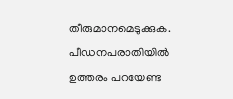തീരുമാനമെടുക്കുക. പീഡനപരാതിയിൽ ഉത്തരം പറയേണ്ട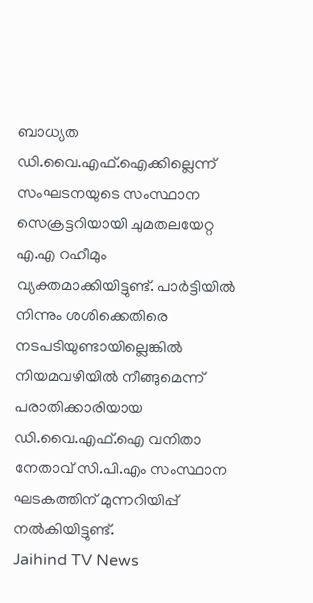ബാധ്യത ഡി.വൈ.എഫ്.ഐക്കില്ലെന്ന് സംഘടനയുടെ സംസ്ഥാന സെക്രട്ടറിയായി ചുമതലയേറ്റ എ.എ റഹീമും വ്യക്തമാക്കിയിട്ടുണ്ട്. പാർട്ടിയിൽ നിന്നും ശശിക്കെതിരെ നടപടിയുണ്ടായില്ലെങ്കിൽ നിയമവഴിയിൽ നീങ്ങുമെന്ന് പരാതിക്കാരിയായ ഡി.വൈ.എഫ്.ഐ വനിതാ നേതാവ് സി.പി.എം സംസ്ഥാന ഘടകത്തിന് മുന്നറിയിപ്പ് നൽകിയിട്ടുണ്ട്.
Jaihind TV News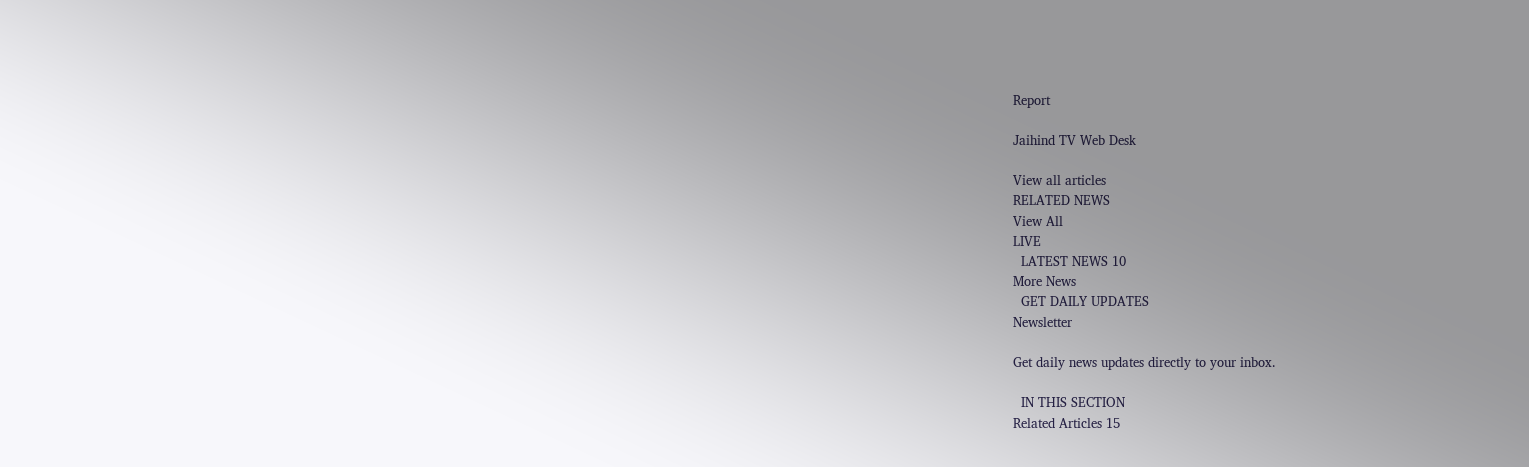Report

Jaihind TV Web Desk

View all articles
RELATED NEWS
View All
LIVE
  LATEST NEWS 10
More News
  GET DAILY UPDATES
Newsletter

Get daily news updates directly to your inbox.

  IN THIS SECTION
Related Articles 15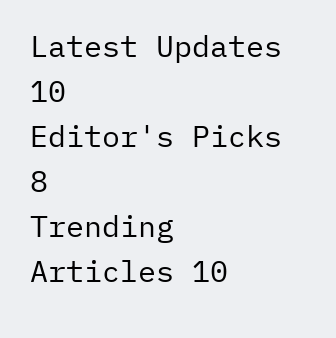Latest Updates 10
Editor's Picks 8
Trending Articles 10